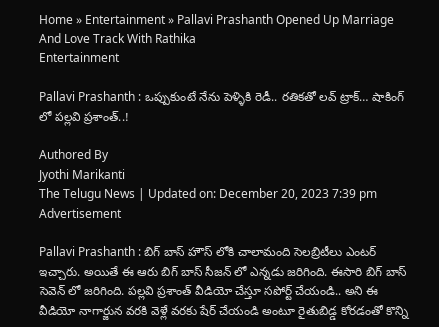Home » Entertainment » Pallavi Prashanth Opened Up Marriage And Love Track With Rathika
Entertainment

Pallavi Prashanth : ఒప్పుకుంటే నేను పెళ్ళికి రెడీ.. రతికతో లవ్ ట్రాక్… షాకింగ్ లో పల్లవి ప్రశాంత్..!

Authored By
Jyothi Marikanti
The Telugu News | Updated on: December 20, 2023 7:39 pm
Advertisement

Pallavi Prashanth : బిగ్ బాస్ హౌస్ లోకి చాలామంది సెలబ్రిటీలు ఎంటర్ ఇచ్చారు. అయితే ఈ ఆరు బిగ్ బాస్ సీజన్ లో ఎన్నడు జరిగింది. ఈసారి బిగ్ బాస్ సెవెన్ లో జరిగింది. పల్లవి ప్రశాంత్ వీడియో చేస్తూ సపోర్ట్ చేయండి.. అని ఈ వీడియో నాగార్జున వరకి వెళ్లే వరకు షేర్ చేయండి అంటూ రైతుబిడ్డ కోరడంతో కొన్ని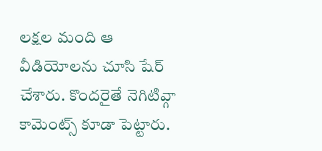లక్షల మంది ఆ వీడియోలను చూసి షేర్ చేశారు. కొందరైతే నెగిటివ్గా కామెంట్స్ కూడా పెట్టారు.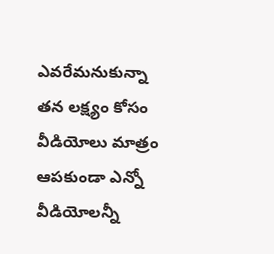ఎవరేమనుకున్నా తన లక్ష్యం కోసం వీడియోలు మాత్రం ఆపకుండా ఎన్నో వీడియోలన్నీ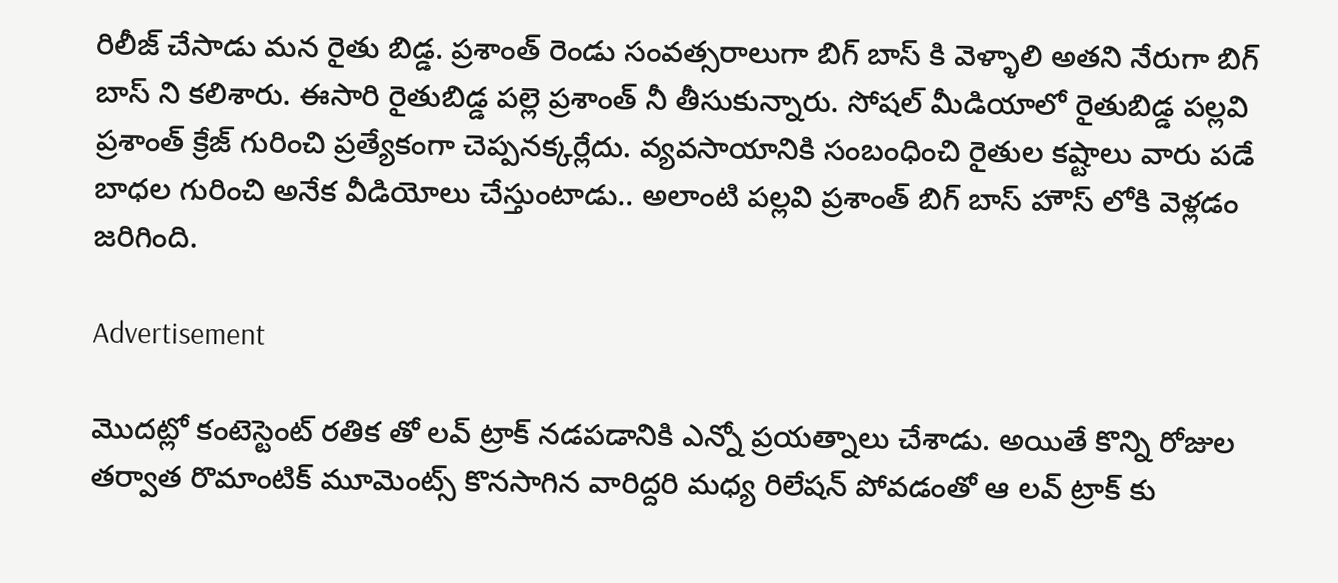రిలీజ్ చేసాడు మన రైతు బిడ్డ. ప్రశాంత్ రెండు సంవత్సరాలుగా బిగ్ బాస్ కి వెళ్ళాలి అతని నేరుగా బిగ్ బాస్ ని కలిశారు. ఈసారి రైతుబిడ్డ పల్లె ప్రశాంత్ నీ తీసుకున్నారు. సోషల్ మీడియాలో రైతుబిడ్డ పల్లవి ప్రశాంత్ క్రేజ్ గురించి ప్రత్యేకంగా చెప్పనక్కర్లేదు. వ్యవసాయానికి సంబంధించి రైతుల కష్టాలు వారు పడే బాధల గురించి అనేక వీడియోలు చేస్తుంటాడు.. అలాంటి పల్లవి ప్రశాంత్ బిగ్ బాస్ హౌస్ లోకి వెళ్లడం జరిగింది.

Advertisement

మొదట్లో కంటెస్టెంట్ రతిక తో లవ్ ట్రాక్ నడపడానికి ఎన్నో ప్రయత్నాలు చేశాడు. అయితే కొన్ని రోజుల తర్వాత రొమాంటిక్ మూమెంట్స్ కొనసాగిన వారిద్దరి మధ్య రిలేషన్ పోవడంతో ఆ లవ్ ట్రాక్ కు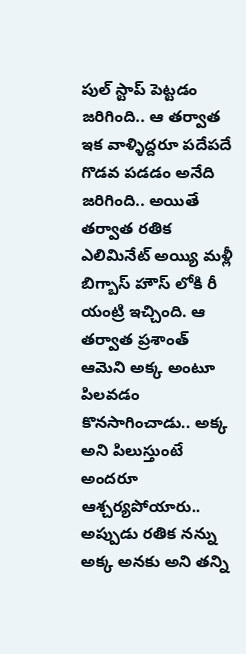పుల్ స్టాప్ పెట్టడం జరిగింది.. ఆ తర్వాత ఇక వాళ్ళిద్దరూ పదేపదే గొడవ పడడం అనేది జరిగింది.. అయితే తర్వాత రతిక ఎలిమినేట్ అయ్యి మళ్లీ బిగ్బాస్ హౌస్ లోకి రీ యంట్రి ఇచ్చింది. ఆ తర్వాత ప్రశాంత్ ఆమెని అక్క అంటూ పిలవడం కొనసాగించాడు.. అక్క అని పిలుస్తుంటే అందరూ ఆశ్చర్యపోయారు..  అప్పుడు రతిక నన్ను అక్క అనకు అని తన్ని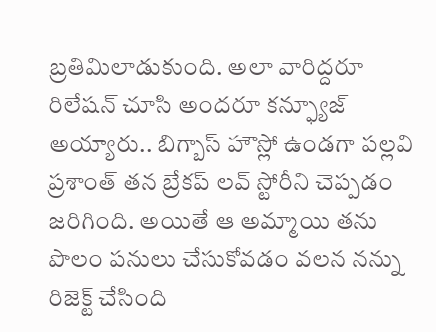బ్రతిమిలాడుకుంది. అలా వారిద్దరూ రిలేషన్ చూసి అందరూ కన్ఫ్యూజ్ అయ్యారు.. బిగ్బాస్ హౌస్లో ఉండగా పల్లవి ప్రశాంత్ తన బ్రేకప్ లవ్ స్టోరీని చెప్పడం జరిగింది. అయితే ఆ అమ్మాయి తను పొలం పనులు చేసుకోవడం వలన నన్ను రిజెక్ట్ చేసింది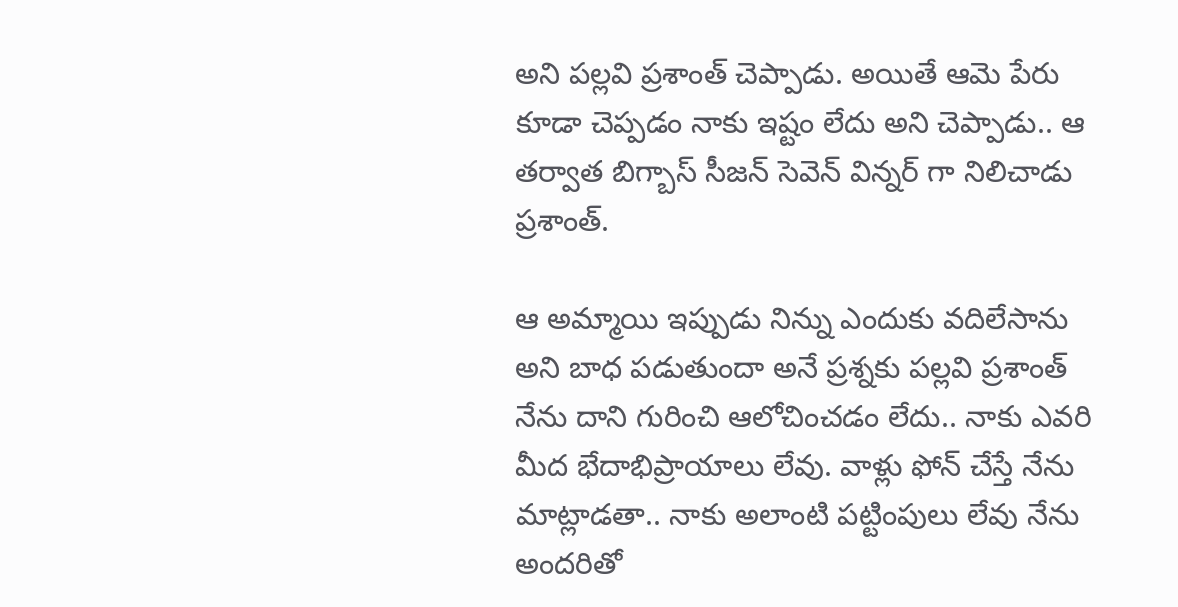అని పల్లవి ప్రశాంత్ చెప్పాడు. అయితే ఆమె పేరు కూడా చెప్పడం నాకు ఇష్టం లేదు అని చెప్పాడు.. ఆ తర్వాత బిగ్బాస్ సీజన్ సెవెన్ విన్నర్ గా నిలిచాడు ప్రశాంత్.

ఆ అమ్మాయి ఇప్పుడు నిన్ను ఎందుకు వదిలేసాను అని బాధ పడుతుందా అనే ప్రశ్నకు పల్లవి ప్రశాంత్ నేను దాని గురించి ఆలోచించడం లేదు.. నాకు ఎవరి మీద భేదాభిప్రాయాలు లేవు. వాళ్లు ఫోన్ చేస్తే నేను మాట్లాడతా.. నాకు అలాంటి పట్టింపులు లేవు నేను అందరితో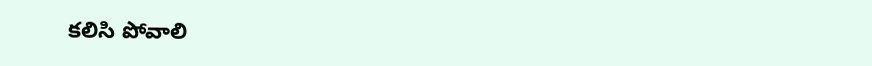కలిసి పోవాలి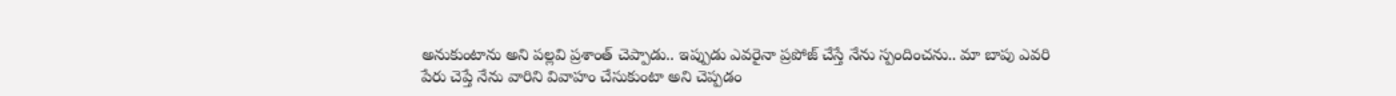అనుకుంటాను అని పల్లవి ప్రశాంత్ చెప్పాడు.. ఇప్పుడు ఎవరైనా ప్రపోజ్ చేస్తే నేను స్పందించను.. మా బాపు ఎవరి పేరు చెప్తే నేను వారిని వివాహం చేసుకుంటా అని చెప్పడం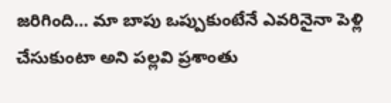జరిగింది… మా బాపు ఒప్పుకుంటేనే ఎవరినైనా పెళ్లి చేసుకుంటా అని పల్లవి ప్రశాంతు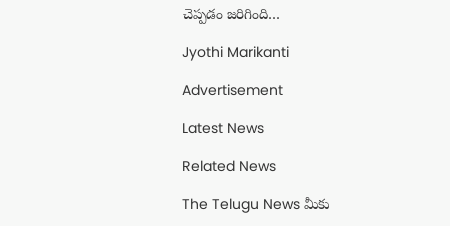చెప్పడం జరిగింది…

Jyothi Marikanti

Advertisement

Latest News

Related News

The Telugu News మీకు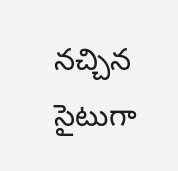నచ్చిన సైటుగా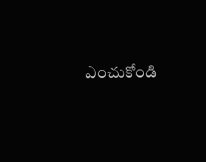ఎంచుకోండి